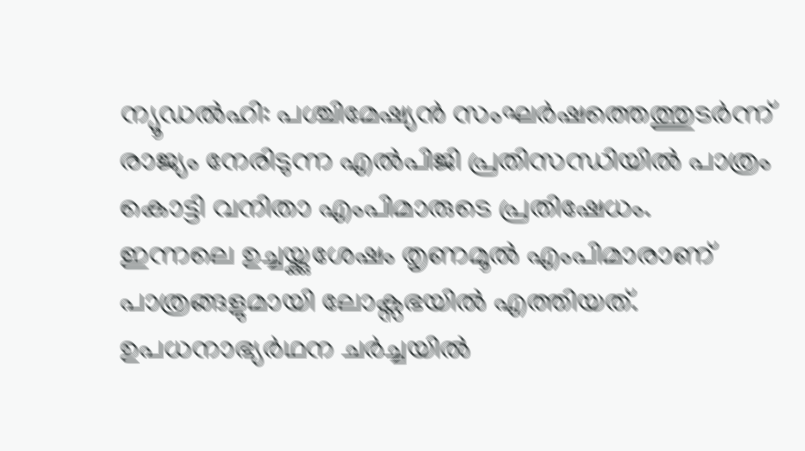ന്യൂഡൽഹി: പശ്ചിമേഷ്യൻ സംഘർഷത്തെത്തുടർന്ന് രാജ്യം നേരിടുന്ന എൽപിജി പ്രതിസന്ധിയിൽ പാത്രം കൊട്ടി വനിതാ എംപിമാരുടെ പ്രതിഷേധം.
ഇന്നലെ ഉച്ചയ്ക്കുശേഷം തൃണമൂൽ എംപിമാരാണ് പാത്രങ്ങളുമായി ലോക്സഭയിൽ എത്തിയത്. ഉപധനാഭ്യർഥന ചർച്ചയിൽ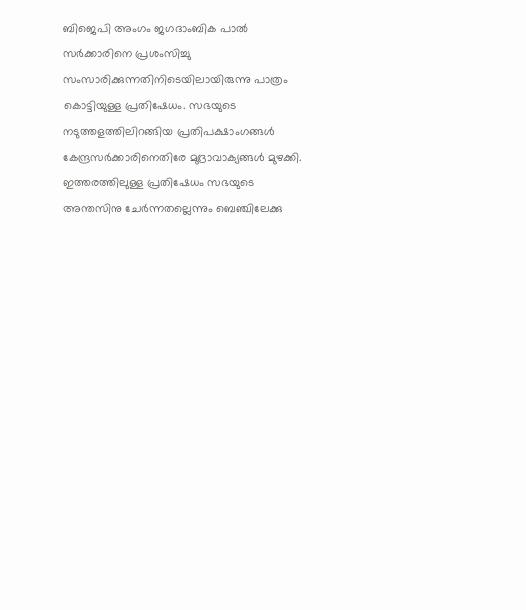ബിജെപി അംഗം ജഗദാംബിക പാൽ സർക്കാരിനെ പ്രശംസിച്ചു സംസാരിക്കുന്നതിനിടെയിലായിരുന്നു പാത്രം കൊട്ടിയുള്ള പ്രതിഷേധം. സഭയുടെ നടുത്തളത്തിലിറങ്ങിയ പ്രതിപക്ഷാംഗങ്ങൾ കേന്ദ്രസർക്കാരിനെതിരേ മുദ്രാവാക്യങ്ങൾ മുഴക്കി.
ഇത്തരത്തിലുള്ള പ്രതിഷേധം സഭയുടെ അന്തസിനു ചേർന്നതല്ലെന്നും ബെഞ്ചിലേക്കു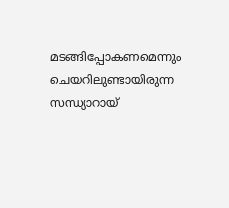മടങ്ങിപ്പോകണമെന്നും ചെയറിലുണ്ടായിരുന്ന സന്ധ്യാറായ്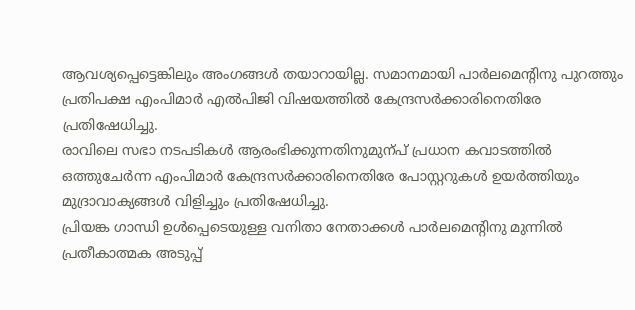ആവശ്യപ്പെട്ടെങ്കിലും അംഗങ്ങൾ തയാറായില്ല. സമാനമായി പാർലമെന്റിനു പുറത്തും പ്രതിപക്ഷ എംപിമാർ എൽപിജി വിഷയത്തിൽ കേന്ദ്രസർക്കാരിനെതിരേ പ്രതിഷേധിച്ചു.
രാവിലെ സഭാ നടപടികൾ ആരംഭിക്കുന്നതിനുമുന്പ് പ്രധാന കവാടത്തിൽ ഒത്തുചേർന്ന എംപിമാർ കേന്ദ്രസർക്കാരിനെതിരേ പോസ്റ്ററുകൾ ഉയർത്തിയും മുദ്രാവാക്യങ്ങൾ വിളിച്ചും പ്രതിഷേധിച്ചു.
പ്രിയങ്ക ഗാന്ധി ഉൾപ്പെടെയുള്ള വനിതാ നേതാക്കൾ പാർലമെന്റിനു മുന്നിൽ പ്രതീകാത്മക അടുപ്പ്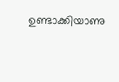ഉണ്ടാക്കിയാണു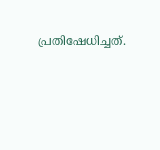പ്രതിഷേധിച്ചത്.